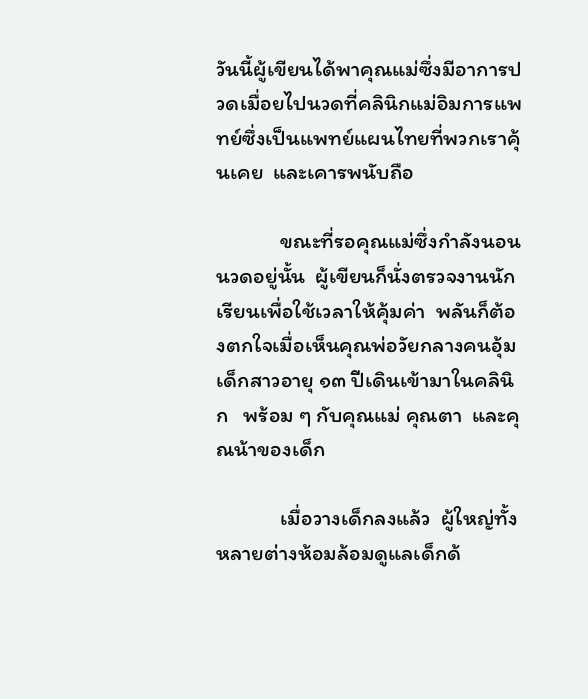วันนี้ผู้เขียนได้พาคุณแม่ซึ่งมีอาการปวดเมื่อยไปนวดที่คลินิกแม่อิมการแพทย์ซึ่งเป็นแพทย์แผนไทยที่พวกเราคุ้นเคย  และเคารพนับถือ

             ขณะที่รอคุณแม่ซึ่งกำลังนอนนวดอยู่นั้น  ผู้เขียนก็นั่งตรวจงานนักเรียนเพื่อใช้เวลาให้คุ้มค่า  พลันก็ต้องตกใจเมื่อเห็นคุณพ่อวัยกลางคนอุ้มเด็กสาวอายุ ๑๓ ปีเดินเข้ามาในคลินิก   พร้อม ๆ กับคุณแม่ คุณตา  และคุณน้าของเด็ก

             เมื่อวางเด็กลงแล้ว  ผู้ใหญ่ทั้งหลายต่างห้อมล้อมดูแลเด็กด้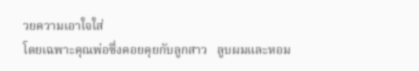วยความเอาใจใส่
โดยเฉพาะคุณพ่อซึ่งคอยคุยกับลูกสาว   ลูบผมและหอม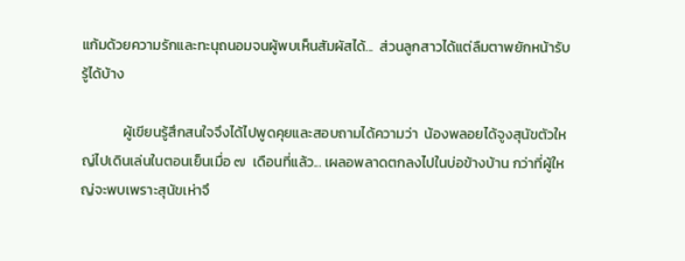แก้มด้วยความรักและทะนุถนอมจนผู้พบเห็นสัมผัสได้...  ส่วนลูกสาวได้แต่ลืมตาพยักหน้ารับรู้ได้บ้าง

             ผู้เขียนรู้สึกสนใจจึงได้ไปพูดคุยและสอบถามได้ความว่า  น้องพลอยได้จูงสุนัขตัวใหญ่ไปเดินเล่นในตอนเย็นเมื่อ ๗  เดือนที่แล้ว... เผลอพลาดตกลงไปในบ่อข้างบ้าน กว่าที่ผู้ใหญ่จะพบเพราะสุนัขเห่าจึ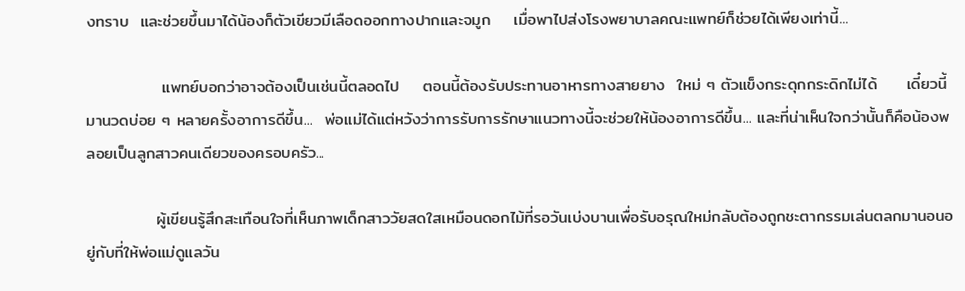งทราบ  และช่วยขึ้นมาได้น้องก็ตัวเขียวมีเลือดออกทางปากและจมูก    เมื่อพาไปส่งโรงพยาบาลคณะแพทย์ก็ช่วยได้เพียงเท่านี้...

             แพทย์บอกว่าอาจต้องเป็นเช่นนี้ตลอดไป    ตอนนี้ต้องรับประทานอาหารทางสายยาง  ใหม่ ๆ ตัวแข็งกระดุกกระดิกไม่ได้     เดี๋ยวนี้มานวดบ่อย ๆ หลายครั้งอาการดีขึ้น...  พ่อแม่ได้แต่หวังว่าการรับการรักษาแนวทางนี้จะช่วยให้น้องอาการดีขึ้น... และที่น่าเห็นใจกว่านั้นก็คือน้องพลอยเป็นลูกสาวคนเดียวของครอบครัว...

            ผู้เขียนรู้สึกสะเทือนใจที่เห็นภาพเด็กสาววัยสดใสเหมือนดอกไม้ที่รอวันเบ่งบานเพื่อรับอรุณใหม่กลับต้องถูกชะตากรรมเล่นตลกมานอนอยู่กับที่ให้พ่อแม่ดูแลวัน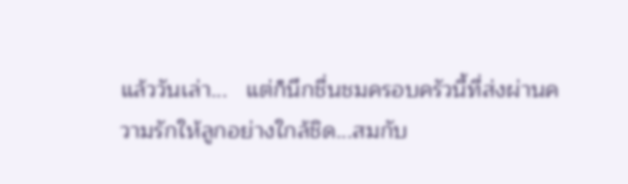แล้ววันเล่า...   แต่ก็นึกชื่นชมครอบครัวนี้ที่ส่งผ่านความรักให้ลูกอย่างใกล้ชิด...สมกับ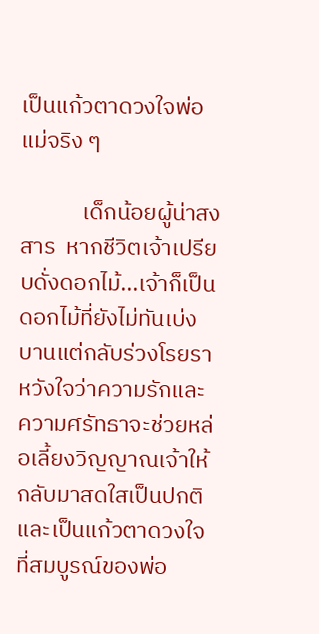เป็นแก้วตาดวงใจพ่อแม่จริง ๆ

            เด็กน้อยผู้น่าสงสาร  หากชีวิตเจ้าเปรียบดั่งดอกไม้...เจ้าก็เป็นดอกไม้ที่ยังไม่ทันเบ่งบานแต่กลับร่วงโรยรา   หวังใจว่าความรักและความศรัทธาจะช่วยหล่อเลี้ยงวิญญาณเจ้าให้กลับมาสดใสเป็นปกติ     และเป็นแก้วตาดวงใจที่สมบูรณ์ของพ่อ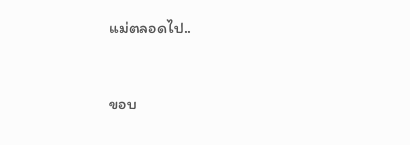แม่ตลอดไป..



ขอบ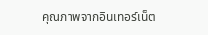คุณภาพจากอินเทอร์เน็ต